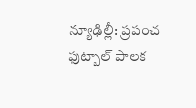న్యూఢిల్లీ: ప్రపంచ ఫుట్బాల్ పాలక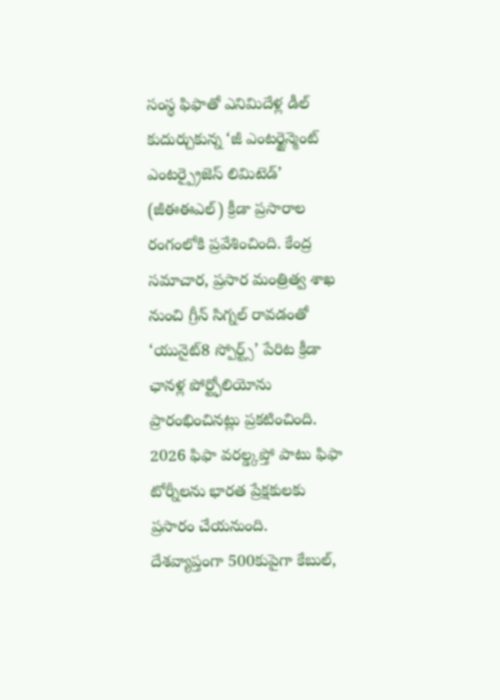సంస్థ ఫిఫాతో ఎనిమిదేళ్ల డీల్ కుదుర్చుకున్న ‘జీ ఎంటర్టైన్మెంట్ ఎంటర్ప్రైజెస్ లిమిటెడ్’ (జీఈఈఎల్) క్రీడా ప్రసారాల రంగంలోకి ప్రవేశించింది. కేంద్ర సమాచార, ప్రసార మంత్రిత్వ శాఖ నుంచి గ్రీన్ సిగ్నల్ రావడంతో ‘యునైట్8 స్పోర్ట్స్’ పేరిట క్రీడా ఛానళ్ల పోర్ట్ఫోలియోను ప్రారంభించినట్లు ప్రకటించింది. 2026 ఫిఫా వరల్డ్కప్తో పాటు ఫిఫా టోర్నీలను భారత ప్రేక్షకులకు ప్రసారం చేయనుంది.
దేశవ్యాప్తంగా 500కుపైగా కేబుల్,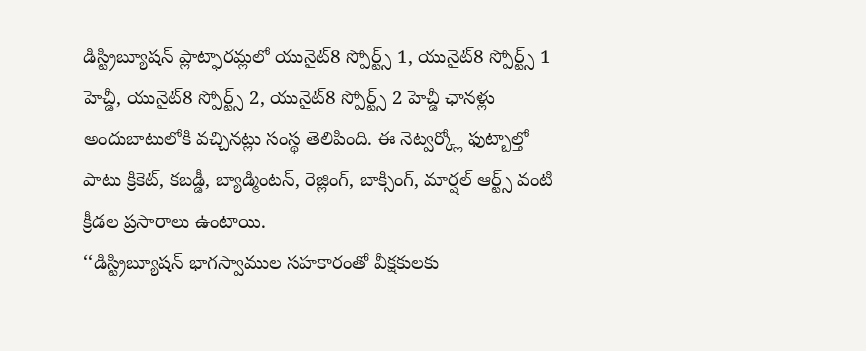డిస్ట్రిబ్యూషన్ ప్లాట్ఫారమ్లలో యునైట్8 స్పోర్ట్స్ 1, యునైట్8 స్పోర్ట్స్ 1 హెచ్డీ, యునైట్8 స్పోర్ట్స్ 2, యునైట్8 స్పోర్ట్స్ 2 హెచ్డీ ఛానళ్లు అందుబాటులోకి వచ్చినట్లు సంస్థ తెలిపింది. ఈ నెట్వర్క్లో ఫుట్బాల్తో పాటు క్రికెట్, కబడ్డీ, బ్యాడ్మింటన్, రెజ్లింగ్, బాక్సింగ్, మార్షల్ ఆర్ట్స్ వంటి క్రీడల ప్రసారాలు ఉంటాయి.
‘‘డిస్ట్రిబ్యూషన్ భాగస్వాముల సహకారంతో వీక్షకులకు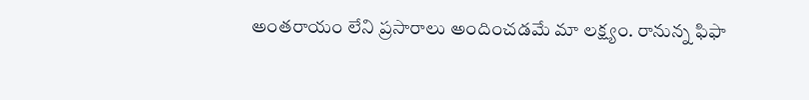అంతరాయం లేని ప్రసారాలు అందించడమే మా లక్ష్యం. రానున్న ఫిఫా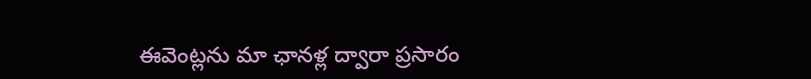ఈవెంట్లను మా ఛానళ్ల ద్వారా ప్రసారం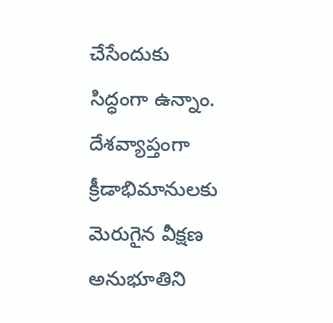చేసేందుకు సిద్ధంగా ఉన్నాం. దేశవ్యాప్తంగా క్రీడాభిమానులకు మెరుగైన వీక్షణ అనుభూతిని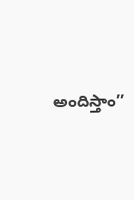అందిస్తాం’’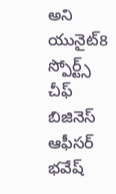అని యునైట్8 స్పోర్ట్స్ చీఫ్ బిజినెస్ ఆఫీసర్ భవేష్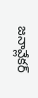జనావ్లేకర్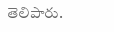తెలిపారు.